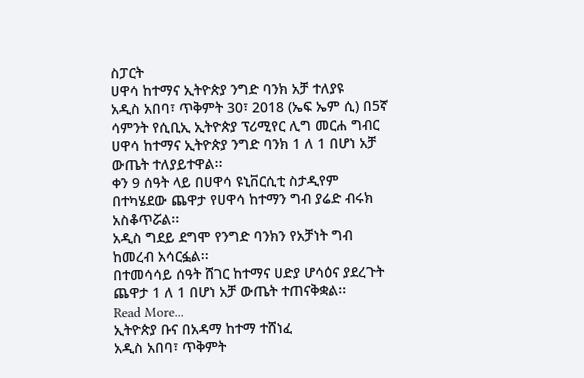ስፓርት
ሀዋሳ ከተማና ኢትዮጵያ ንግድ ባንክ አቻ ተለያዩ
አዲስ አበባ፣ ጥቅምት 30፣ 2018 (ኤፍ ኤም ሲ) በ5ኛ ሳምንት የሲቢኢ ኢትዮጵያ ፕሪሚየር ሊግ መርሐ ግብር ሀዋሳ ከተማና ኢትዮጵያ ንግድ ባንክ 1 ለ 1 በሆነ አቻ ውጤት ተለያይተዋል፡፡
ቀን 9 ሰዓት ላይ በሀዋሳ ዩኒቨርሲቲ ስታዲየም በተካሄደው ጨዋታ የሀዋሳ ከተማን ግብ ያሬድ ብሩክ አስቆጥሯል፡፡
አዲስ ግደይ ደግሞ የንግድ ባንክን የአቻነት ግብ ከመረብ አሳርፏል፡፡
በተመሳሳይ ሰዓት ሸገር ከተማና ሀድያ ሆሳዕና ያደረጉት ጨዋታ 1 ለ 1 በሆነ አቻ ውጤት ተጠናቅቋል፡፡
Read More...
ኢትዮጵያ ቡና በአዳማ ከተማ ተሸነፈ
አዲስ አበባ፣ ጥቅምት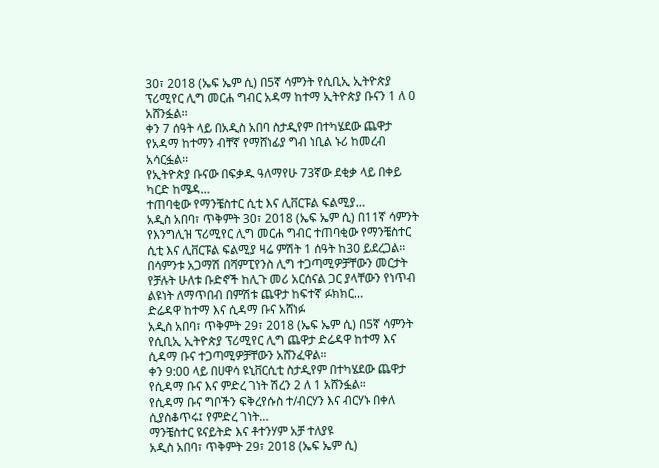30፣ 2018 (ኤፍ ኤም ሲ) በ5ኛ ሳምንት የሲቢኢ ኢትዮጵያ ፕሪሚየር ሊግ መርሐ ግብር አዳማ ከተማ ኢትዮጵያ ቡናን 1 ለ 0 አሸንፏል፡፡
ቀን 7 ሰዓት ላይ በአዲስ አበባ ስታዲየም በተካሄደው ጨዋታ የአዳማ ከተማን ብቸኛ የማሸነፊያ ግብ ነቢል ኑሪ ከመረብ አሳርፏል፡፡
የኢትዮጵያ ቡናው በፍቃዱ ዓለማየሁ 73ኛው ደቂቃ ላይ በቀይ ካርድ ከሜዳ…
ተጠባቂው የማንቼስተር ሲቲ እና ሊቨርፑል ፍልሚያ…
አዲስ አበባ፣ ጥቅምት 30፣ 2018 (ኤፍ ኤም ሲ) በ11ኛ ሳምንት የእንግሊዝ ፕሪሚየር ሊግ መርሐ ግብር ተጠባቂው የማንቼስተር ሲቲ እና ሊቨርፑል ፍልሚያ ዛሬ ምሽት 1 ሰዓት ከ30 ይደረጋል፡፡
በሳምንቱ አጋማሽ በሻምፒየንስ ሊግ ተጋጣሚዎቻቸውን መርታት የቻሉት ሁለቱ ቡድኖች ከሊጉ መሪ አርሰናል ጋር ያላቸውን የነጥብ ልዩነት ለማጥበብ በምሽቱ ጨዋታ ከፍተኛ ፉክክር…
ድሬዳዋ ከተማ እና ሲዳማ ቡና አሸነፉ
አዲስ አበባ፣ ጥቅምት 29፣ 2018 (ኤፍ ኤም ሲ) በ5ኛ ሳምንት የሲቢኢ ኢትዮጵያ ፕሪሚየር ሊግ ጨዋታ ድሬዳዋ ከተማ እና ሲዳማ ቡና ተጋጣሚዎቻቸውን አሸንፈዋል።
ቀን 9:00 ላይ በሀዋሳ ዩኒቨርሲቲ ስታዲየም በተካሄደው ጨዋታ የሲዳማ ቡና እና ምድረ ገነት ሽረን 2 ለ 1 አሸንፏል።
የሲዳማ ቡና ግቦችን ፍቅረየሱስ ተ/ብርሃን እና ብርሃኑ በቀለ ሲያስቆጥሩ፤ የምድረ ገነት…
ማንቼስተር ዩናይትድ እና ቶተንሃም አቻ ተለያዩ
አዲስ አበባ፣ ጥቅምት 29፣ 2018 (ኤፍ ኤም ሲ)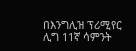በእንግሊዝ ፕሪሚየር ሊግ 11ኛ ሳምንት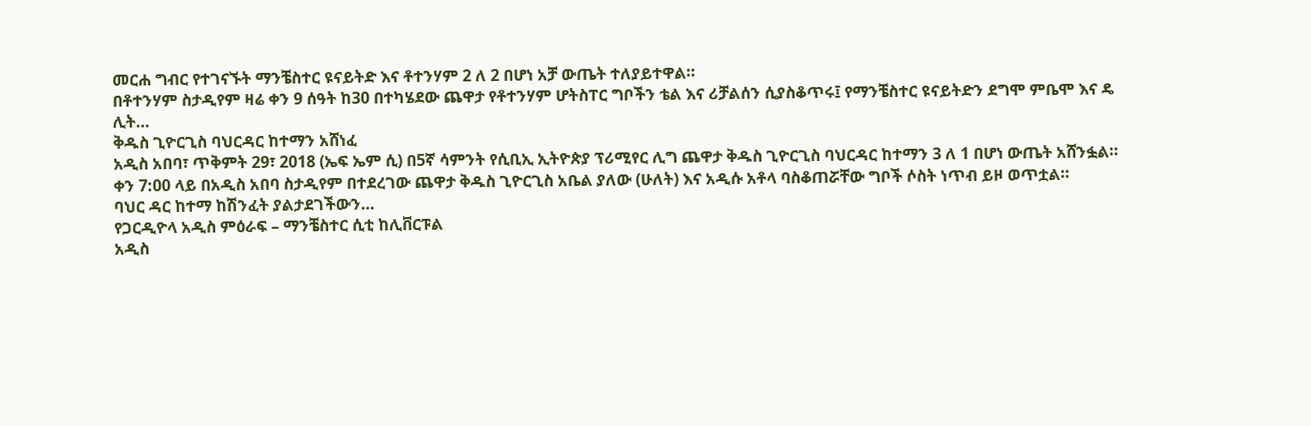መርሐ ግብር የተገናኙት ማንቼስተር ዩናይትድ እና ቶተንሃም 2 ለ 2 በሆነ አቻ ውጤት ተለያይተዋል።
በቶተንሃም ስታዲየም ዛሬ ቀን 9 ሰዓት ከ30 በተካሄደው ጨዋታ የቶተንሃም ሆትስፐር ግቦችን ቴል እና ሪቻልሰን ሲያስቆጥሩ፤ የማንቼስተር ዩናይትድን ደግሞ ምቤሞ እና ዴ ሊት…
ቅዱስ ጊዮርጊስ ባህርዳር ከተማን አሸነፈ
አዲስ አበባ፣ ጥቅምት 29፣ 2018 (ኤፍ ኤም ሲ) በ5ኛ ሳምንት የሲቢኢ ኢትዮጵያ ፕሪሚየር ሊግ ጨዋታ ቅዱስ ጊዮርጊስ ባህርዳር ከተማን 3 ለ 1 በሆነ ውጤት አሸንፏል።
ቀን 7:00 ላይ በአዲስ አበባ ስታዲየም በተደረገው ጨዋታ ቅዱስ ጊዮርጊስ አቤል ያለው (ሁለት) እና አዲሱ አቶላ ባስቆጠሯቸው ግቦች ሶስት ነጥብ ይዞ ወጥቷል።
ባህር ዳር ከተማ ከሽንፈት ያልታደገችውን…
የጋርዲዮላ አዲስ ምዕራፍ – ማንቼስተር ሲቲ ከሊቨርፑል
አዲስ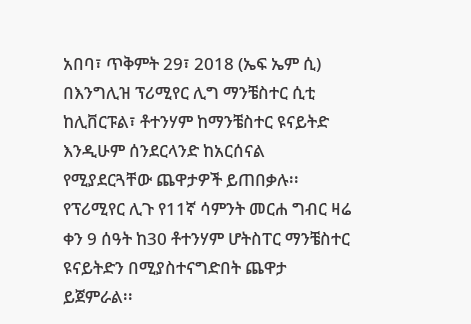አበባ፣ ጥቅምት 29፣ 2018 (ኤፍ ኤም ሲ) በእንግሊዝ ፕሪሚየር ሊግ ማንቼስተር ሲቲ ከሊቨርፑል፣ ቶተንሃም ከማንቼስተር ዩናይትድ እንዲሁም ሰንደርላንድ ከአርሰናል የሚያደርጓቸው ጨዋታዎች ይጠበቃሉ፡፡
የፕሪሚየር ሊጉ የ11ኛ ሳምንት መርሐ ግብር ዛሬ ቀን 9 ሰዓት ከ30 ቶተንሃም ሆትስፐር ማንቼስተር ዩናይትድን በሚያስተናግድበት ጨዋታ ይጀምራል፡፡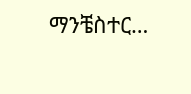ማንቼስተር…